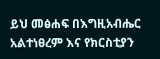ይህ መፅሐፍ በእግዚአብሔር አልተነፀረም እና የክርስቲያን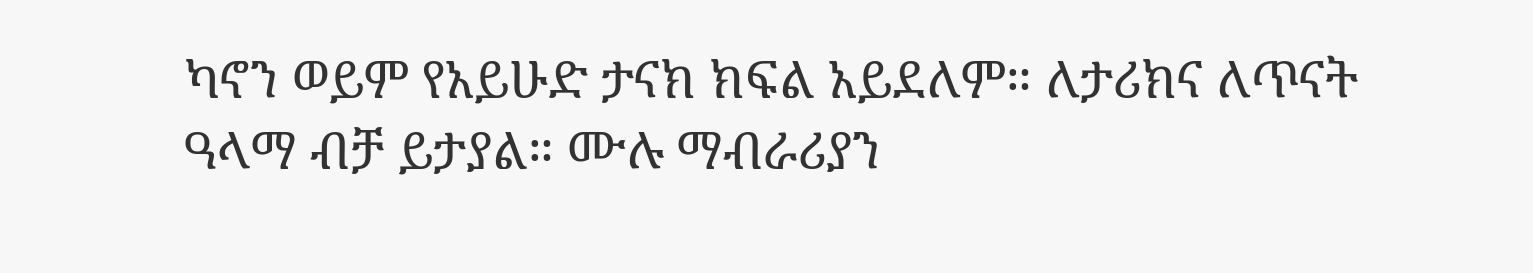ካኖን ወይም የአይሁድ ታናክ ክፍል አይደለም። ለታሪክና ለጥናት ዓላማ ብቻ ይታያል። ሙሉ ማብራሪያን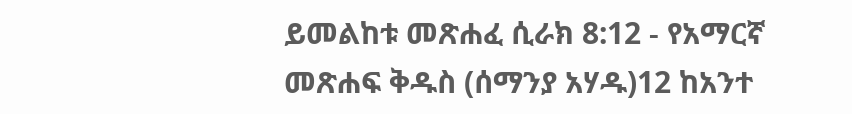ይመልከቱ መጽሐፈ ሲራክ 8:12 - የአማርኛ መጽሐፍ ቅዱስ (ሰማንያ አሃዱ)12 ከአንተ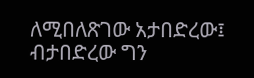ለሚበለጽገው አታበድረው፤ ብታበድረው ግን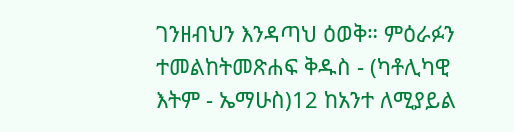ገንዘብህን እንዳጣህ ዕወቅ። ምዕራፉን ተመልከትመጽሐፍ ቅዱስ - (ካቶሊካዊ እትም - ኤማሁስ)12 ከአንተ ለሚያይል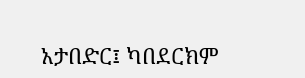አታበድር፤ ካበደርክም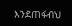እንደጠፋብህ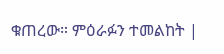ቁጠረው። ምዕራፉን ተመልከት |